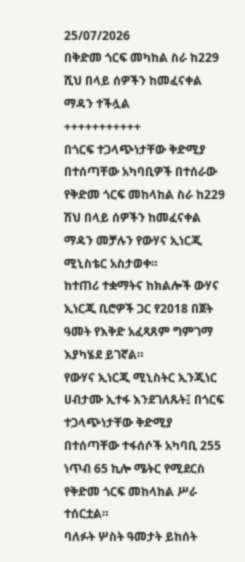25/07/2026
በቅድመ ጎርፍ መካከል ስራ ከ229 ሺህ በላይ ሰዎችን ከመፈናቀል ማዳን ተችሏል
+++++++++++
በጎርፍ ተጋላጭነታቸው ቅድሚያ በተሰጣቸው አካባቢዎች በተሰራው የቅድመ ጎርፍ መከላከል ስራ ከ229 ሽህ በላይ ሰዎችን ከመፈናቀል ማዳን መቻሉን የውሃና ኢነርጂ ሚኒስቴር አስታወቀ።
ከተጠሪ ተቋማትና ከክልሎች ውሃና ኢነርጂ ቢሮዎች ጋር የ2018 በጀት ዓመት የእቅድ አፈጻጸም ግምገማ እያካሄደ ይገኛል።
የውሃና ኢነርጂ ሚኒስትር ኢንጂነር ሀብታሙ ኢተፋ እንደገለጹት፤ በጎርፍ ተጋላጭነታቸው ቅድሚያ በተሰጣቸው ተፋሰሶች አካባቢ 255 ነጥብ 65 ኪሎ ሜትር የሚደርስ የቅድመ ጎርፍ መከላከል ሥራ ተሰርቷል።
ባለፉት ሦስት ዓመታት ይከሰት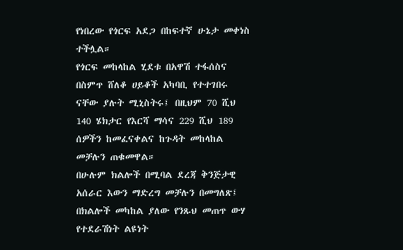የነበረው የጎርፍ አደጋ በከፍተኛ ሁኔታ መቀነስ ተችሏል።
የጎርፍ መከላከል ሂደቱ በአዋሽ ተፋሰስና በስምጥ ሸለቆ ሀይቆች አካባቢ የተተገበሩ ናቸው ያሉት ሚኒስትሩ፤ በዚህም 70 ሺህ 140 ሄክታር የእርሻ ማሳና 229 ሺህ 189 ሰዎችን ከመፈናቀልና ከጉዳት መከላከል መቻሉን ጠቁመዋል።
በሁሉም ክልሎች በሚባል ደረጃ ቅንጅታዊ አሰራር እውን ማድረግ መቻሉን በመግለጽ፤ በክልሎች መካከል ያለው የንጹህ መጠጥ ውሃ የተደራሽነት ልዩነት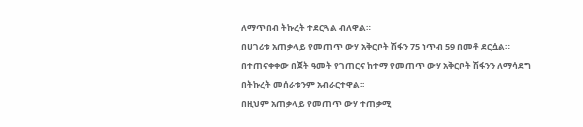ለማጥበብ ትኩረት ተደርጓል ብለዋል።
በሀገሪቱ አጠቃላይ የመጠጥ ውሃ አቅርቦት ሽፋን 75 ነጥብ 59 በመቶ ደርሷል። በተጠናቀቀው በጀት ዓመት የገጠርና ከተማ የመጠጥ ውሃ አቅርቦት ሽፋንን ለማሳደግ በትኩረት መሰራቱንም አብራርተዋል፡፡
በዚህም አጠቃላይ የመጠጥ ውሃ ተጠቃሚ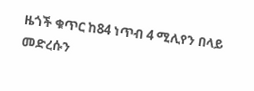ዜጎች ቁጥር ከ84 ነጥብ 4 ሚሊየን በላይ መድረሱን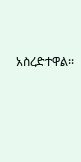አስረድተዋል፡፡